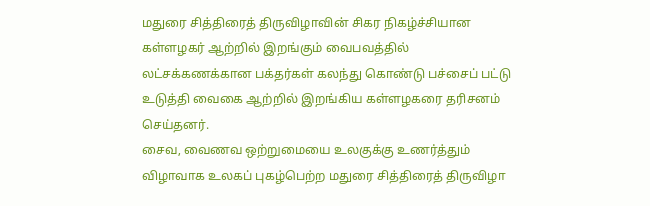மதுரை சித்திரைத் திருவிழாவின் சிகர நிகழ்ச்சியான கள்ளழகர் ஆற்றில் இறங்கும் வைபவத்தில் லட்சக்கணக்கான பக்தர்கள் கலந்து கொண்டு பச்சைப் பட்டு உடுத்தி வைகை ஆற்றில் இறங்கிய கள்ளழகரை தரிசனம் செய்தனர்.
சைவ, வைணவ ஒற்றுமையை உலகுக்கு உணர்த்தும் விழாவாக உலகப் புகழ்பெற்ற மதுரை சித்திரைத் திருவிழா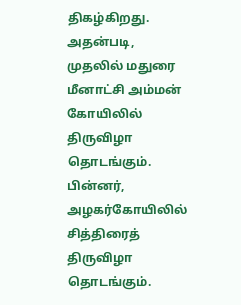திகழ்கிறது. அதன்படி, முதலில் மதுரை மீனாட்சி அம்மன் கோயிலில் திருவிழா தொடங்கும். பின்னர், அழகர்கோயிலில் சித்திரைத் திருவிழா தொடங்கும்.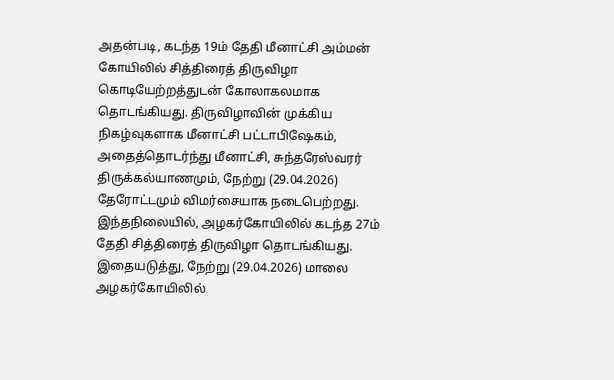அதன்படி, கடந்த 19ம் தேதி மீனாட்சி அம்மன் கோயிலில் சித்திரைத் திருவிழா கொடியேற்றத்துடன் கோலாகலமாக தொடங்கியது. திருவிழாவின் முக்கிய நிகழ்வுகளாக மீனாட்சி பட்டாபிஷேகம், அதைத்தொடர்ந்து மீனாட்சி, சுந்தரேஸ்வரர் திருக்கல்யாணமும், நேற்று (29.04.2026) தேரோட்டமும் விமர்சையாக நடைபெற்றது.
இந்தநிலையில், அழகர்கோயிலில் கடந்த 27ம் தேதி சித்திரைத் திருவிழா தொடங்கியது. இதையடுத்து, நேற்று (29.04.2026) மாலை அழகர்கோயிலில்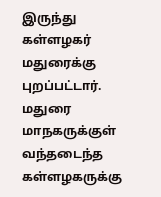இருந்து கள்ளழகர் மதுரைக்கு புறப்பட்டார். மதுரை மாநகருக்குள் வந்தடைந்த கள்ளழகருக்கு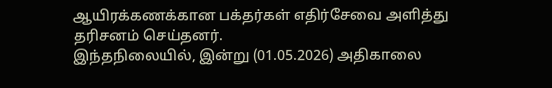ஆயிரக்கணக்கான பக்தர்கள் எதிர்சேவை அளித்து தரிசனம் செய்தனர்.
இந்தநிலையில், இன்று (01.05.2026) அதிகாலை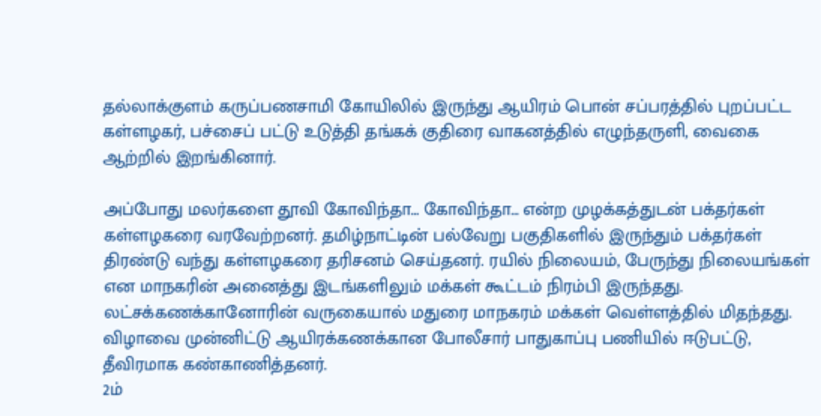தல்லாக்குளம் கருப்பணசாமி கோயிலில் இருந்து ஆயிரம் பொன் சப்பரத்தில் புறப்பட்ட கள்ளழகர், பச்சைப் பட்டு உடுத்தி தங்கக் குதிரை வாகனத்தில் எழுந்தருளி, வைகை ஆற்றில் இறங்கினார்.

அப்போது மலர்களை தூவி கோவிந்தா… கோவிந்தா… என்ற முழக்கத்துடன் பக்தர்கள் கள்ளழகரை வரவேற்றனர். தமிழ்நாட்டின் பல்வேறு பகுதிகளில் இருந்தும் பக்தர்கள் திரண்டு வந்து கள்ளழகரை தரிசனம் செய்தனர். ரயில் நிலையம், பேருந்து நிலையங்கள் என மாநகரின் அனைத்து இடங்களிலும் மக்கள் கூட்டம் நிரம்பி இருந்தது. லட்சக்கணக்கானோரின் வருகையால் மதுரை மாநகரம் மக்கள் வெள்ளத்தில் மிதந்தது. விழாவை முன்னிட்டு ஆயிரக்கணக்கான போலீசார் பாதுகாப்பு பணியில் ஈடுபட்டு, தீவிரமாக கண்காணித்தனர்.
2ம்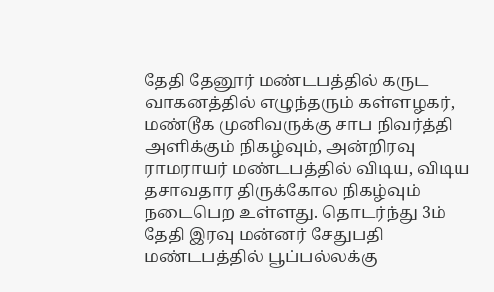தேதி தேனூர் மண்டபத்தில் கருட வாகனத்தில் எழுந்தரும் கள்ளழகர், மண்டூக முனிவருக்கு சாப நிவர்த்தி அளிக்கும் நிகழ்வும், அன்றிரவு ராமராயர் மண்டபத்தில் விடிய, விடிய தசாவதார திருக்கோல நிகழ்வும் நடைபெற உள்ளது. தொடர்ந்து 3ம் தேதி இரவு மன்னர் சேதுபதி மண்டபத்தில் பூப்பல்லக்கு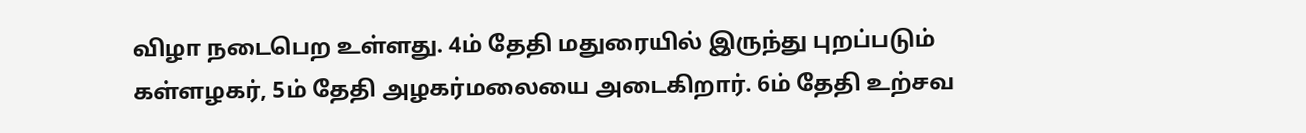விழா நடைபெற உள்ளது. 4ம் தேதி மதுரையில் இருந்து புறப்படும் கள்ளழகர், 5ம் தேதி அழகர்மலையை அடைகிறார். 6ம் தேதி உற்சவ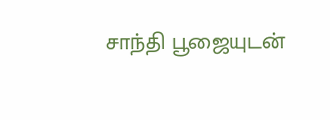சாந்தி பூஜையுடன்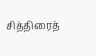சித்திரைத்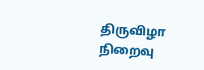திருவிழா நிறைவு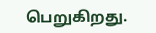பெறுகிறது.